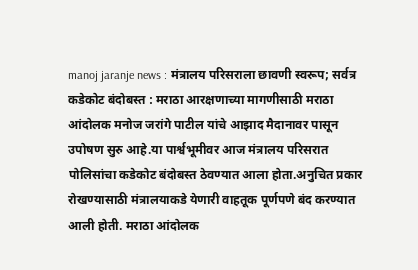manoj jaranje news : मंत्रालय परिसराला छावणी स्वरूप; सर्वत्र कडेकोट बंदोबस्त : मराठा आरक्षणाच्या मागणीसाठी मराठा आंदोलक मनोज जरांगे पाटील यांचे आझाद मैदानावर पासून उपोषण सुरु आहे.या पार्श्वभूमीवर आज मंत्रालय परिसरात पोलिसांचा कडेकोट बंदोबस्त ठेवण्यात आला होता.अनुचित प्रकार रोखण्यासाठी मंत्रालयाकडे येणारी वाहतूक पूर्णपणे बंद करण्यात आली होती. मराठा आंदोलक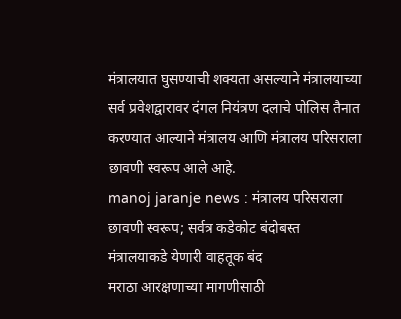मंत्रालयात घुसण्याची शक्यता असल्याने मंत्रालयाच्या सर्व प्रवेशद्वारावर दंगल नियंत्रण दलाचे पोलिस तैनात करण्यात आल्याने मंत्रालय आणि मंत्रालय परिसराला छावणी स्वरूप आले आहे.
manoj jaranje news : मंत्रालय परिसराला छावणी स्वरूप; सर्वत्र कडेकोट बंदोबस्त
मंत्रालयाकडे येणारी वाहतूक बंद
मराठा आरक्षणाच्या मागणीसाठी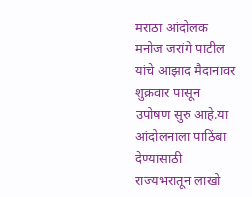मराठा आंदोलक मनोज जरांगे पाटील यांचे आझाद मैदानावर शुक्रवार पासून उपोषण सुरु आहे.या आंदोलनाला पाठिंबा देण्यासाठी राज्यभरातून लाखो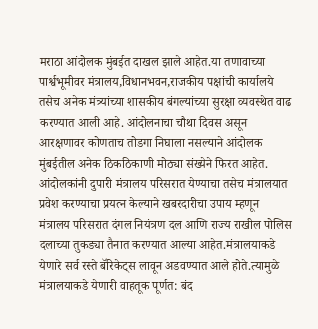मराठा आंदोलक मुंबईत दाखल झाले आहेत.या तणावाच्या पार्श्वभूमीवर मंत्रालय,विधानभवन,राजकीय पक्षांची कार्यालये तसेच अनेक मंत्र्यांच्या शासकीय बंगल्यांच्या सुरक्षा व्यवस्थेत वाढ करण्यात आली आहे. आंदोलनाचा चौथा दिवस असून आरक्षणावर कोणताच तोडगा निघाला नसल्याने आंदोलक मुंबईतील अनेक ठिकठिकाणी मोठ्या संख्येने फिरत आहेत.
आंदोलकांनी दुपारी मंत्रालय परिसरात येण्याचा तसेच मंत्रालयात प्रवेश करण्याचा प्रयत्न केल्याने खबरदारीचा उपाय म्हणून मंत्रालय परिसरात दंगल नियंत्रण दल आणि राज्य राखील पोलिस दलाच्या तुकड्या तैनात करण्यात आल्या आहेत.मंत्रालयाकडे येणारे सर्व रस्ते बॅरिकेट्स लावून अडवण्यात आले होते.त्यामुळे मंत्रालयाकडे येणारी वाहतूक पूर्णत: बंद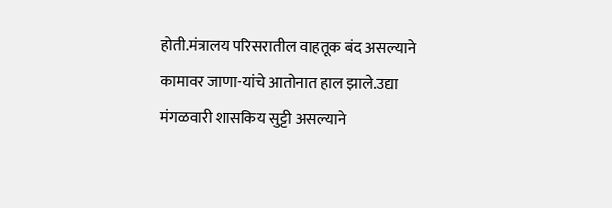होती.मंत्रालय परिसरातील वाहतूक बंद असल्याने कामावर जाणा-यांचे आतोनात हाल झाले.उद्या मंगळवारी शासकिय सुट्टी असल्याने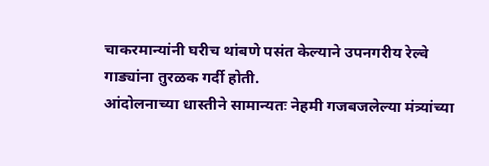चाकरमान्यांनी घरीच थांबणे पसंत केल्याने उपनगरीय रेल्वे गाड्यांना तुरळक गर्दी होती.
आंदोलनाच्या धास्तीने सामान्यतः नेहमी गजबजलेल्या मंत्र्यांच्या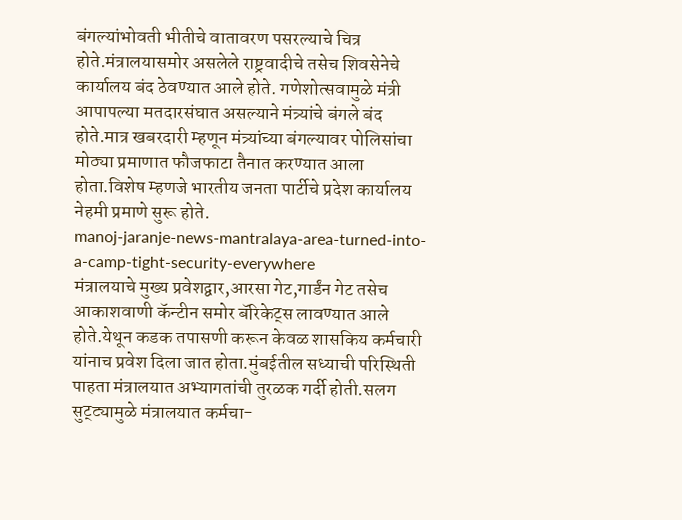बंगल्यांभोवती भीतीचे वातावरण पसरल्याचे चित्र होते.मंत्रालयासमोर असलेले राष्ट्रवादीचे तसेच शिवसेनेचे कार्यालय बंद ठेवण्यात आले होते. गणेशोत्सवामुळे मंत्री आपापल्या मतदारसंघात असल्याने मंत्र्यांचे बंगले बंद होते.मात्र खबरदारी म्हणून मंत्र्यांच्या बंगल्यावर पोलिसांचा मोठ्या प्रमाणात फौजफाटा तैनात करण्यात आला होता.विशेष म्हणजे भारतीय जनता पार्टीचे प्रदेश कार्यालय नेहमी प्रमाणे सुरू होते.
manoj-jaranje-news-mantralaya-area-turned-into-a-camp-tight-security-everywhere
मंत्रालयाचे मुख्य प्रवेशद्वार,आरसा गेट,गार्डंन गेट तसेच आकाशवाणी कॅन्टीन समोर बॅरिकेट्स लावण्यात आले होते.येथून कडक तपासणी करून केवळ शासकिय कर्मचारी यांनाच प्रवेश दिला जात होता.मुंबईतील सध्याची परिस्थिती पाहता मंत्रालयात अभ्यागतांची तुरळक गर्दी होती.सलग सुट्ट्यामुळे मंत्रालयात कर्मचा-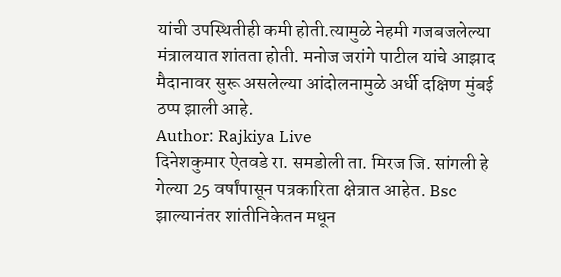यांची उपस्थितीही कमी होती.त्यामुळे नेहमी गजबजलेल्या मंत्रालयात शांतता होती. मनोज जरांगे पाटील यांचे आझाद मैदानावर सुरू असलेल्या आंदोलनामुळे अर्धी दक्षिण मुंबई ठप्प झाली आहे.
Author: Rajkiya Live
दिनेशकुमार ऐतवडे रा. समडोली ता. मिरज जि. सांगली हे गेल्या 25 वर्षांपासून पत्रकारिता क्षेत्रात आहेत. Bsc झाल्यानंतर शांतीनिकेतन मधून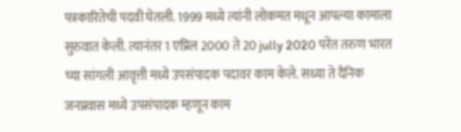पत्रकारितेची पदवी घेतली. 1999 मध्ये त्यांनी लोकमत मधून आपल्या कामाला सुरुवात केली. त्यानंतर 1 एप्रिल 2000 ते 20 jully 2020 परेंत तरुण भारत च्या सांगली आवृत्ती मध्ये उपसंपादक पदावर काम केले. सध्या ते दैनिक जनप्रवास मध्ये उपसंपादक म्हणून काम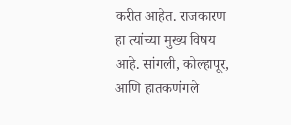करीत आहेत. राजकारण हा त्यांच्या मुख्य विषय आहे. सांगली, कोल्हापूर, आणि हातकणंगले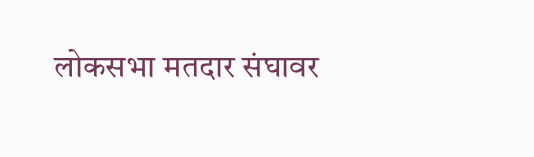लोकसभा मतदार संघावर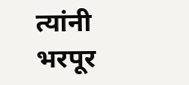त्यांनी भरपूर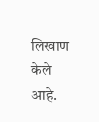लिखाण केले आहे.